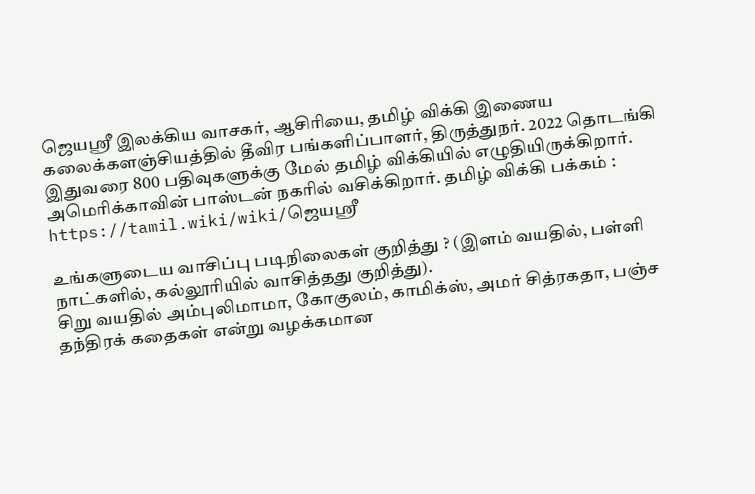ஜெயஶ்ரீ இலக்கிய வாசகர், ஆசிரியை, தமிழ் விக்கி இணைய கலைக்களஞ்சியத்தில் தீவிர பங்களிப்பாளர், திருத்துநர். 2022 தொடங்கி இதுவரை 800 பதிவுகளுக்கு மேல் தமிழ் விக்கியில் எழுதியிருக்கிறார். அமெரிக்காவின் பாஸ்டன் நகரில் வசிக்கிறார். தமிழ் விக்கி பக்கம் : https://tamil.wiki/wiki/ஜெயஶ்ரீ

உங்களுடைய வாசிப்பு படிநிலைகள் குறித்து ? (இளம் வயதில், பள்ளி நாட்களில், கல்லூரியில் வாசித்தது குறித்து).
சிறு வயதில் அம்புலிமாமா, கோகுலம், காமிக்ஸ், அமர் சித்ரகதா, பஞ்ச தந்திரக் கதைகள் என்று வழக்கமான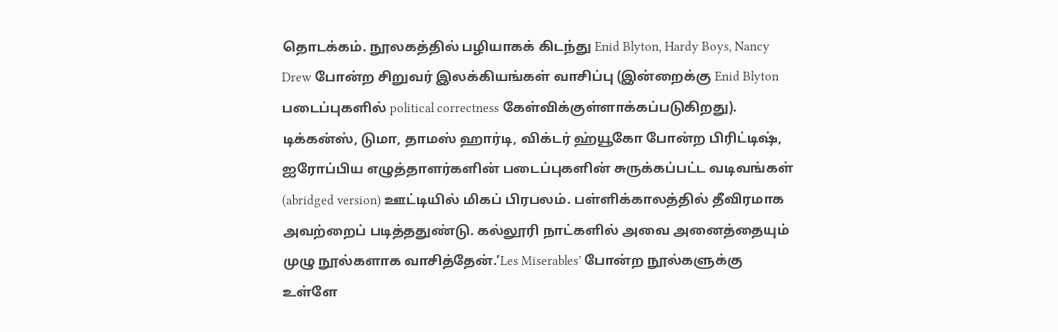தொடக்கம். நூலகத்தில் பழியாகக் கிடந்து Enid Blyton, Hardy Boys, Nancy Drew போன்ற சிறுவர் இலக்கியங்கள் வாசிப்பு (இன்றைக்கு Enid Blyton படைப்புகளில் political correctness கேள்விக்குள்ளாக்கப்படுகிறது). டிக்கன்ஸ், டுமா, தாமஸ் ஹார்டி, விக்டர் ஹ்யூகோ போன்ற பிரிட்டிஷ், ஐரோப்பிய எழுத்தாளர்களின் படைப்புகளின் சுருக்கப்பட்ட வடிவங்கள் (abridged version) ஊட்டியில் மிகப் பிரபலம். பள்ளிக்காலத்தில் தீவிரமாக அவற்றைப் படித்ததுண்டு. கல்லூரி நாட்களில் அவை அனைத்தையும் முழு நூல்களாக வாசித்தேன்.’Les Miserables’ போன்ற நூல்களுக்கு உள்ளே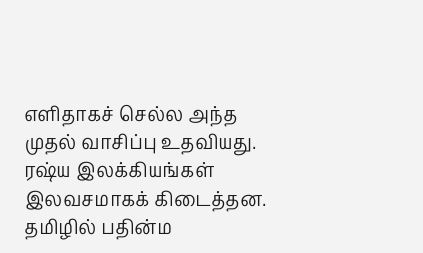எளிதாகச் செல்ல அந்த முதல் வாசிப்பு உதவியது.
ரஷ்ய இலக்கியங்கள் இலவசமாகக் கிடைத்தன. தமிழில் பதின்ம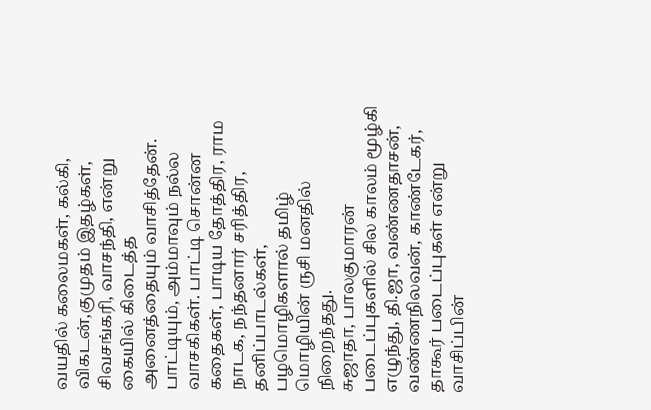வயதில் கலைமகள், கல்கி, விகடன்,குமுதம் இதழ்கள், சிவசங்கரி, வாசந்தி, என்று கையில் கிடைத்த அனைத்தையும் வாசித்தேன். பாட்டியும், அம்மாவும் நல்ல வாசகிகள். பாட்டி சொன்ன கதைகள், பாடிய தோத்திர, ராம நாடக, நந்தனார் சரித்திர, தனிப்பாடல்கள், பழமொழிகளால் தமிழ் மொழியின் ருசி மனதில் நிறைந்தது.
சுஜாதா, பாலகுமாரன் படைப்புகளில் சில காலம் மூழ்கி எழுந்து, தி.ஜா, வண்ணதாசன், வண்ணநிலவன், காண்டேகர், தாகூர் படைப்புகள் என்று வாசிப்பின்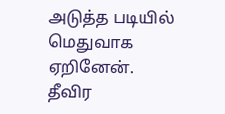அடுத்த படியில் மெதுவாக ஏறினேன்.
தீவிர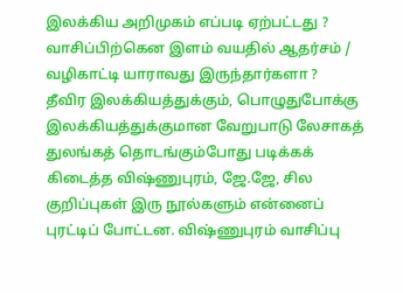இலக்கிய அறிமுகம் எப்படி ஏற்பட்டது ? வாசிப்பிற்கென இளம் வயதில் ஆதர்சம் / வழிகாட்டி யாராவது இருந்தார்களா ?
தீவிர இலக்கியத்துக்கும், பொழுதுபோக்கு இலக்கியத்துக்குமான வேறுபாடு லேசாகத் துலங்கத் தொடங்கும்போது படிக்கக் கிடைத்த விஷ்ணுபுரம், ஜே.ஜே, சில குறிப்புகள் இரு நூல்களும் என்னைப் புரட்டிப் போட்டன. விஷ்ணுபுரம் வாசிப்பு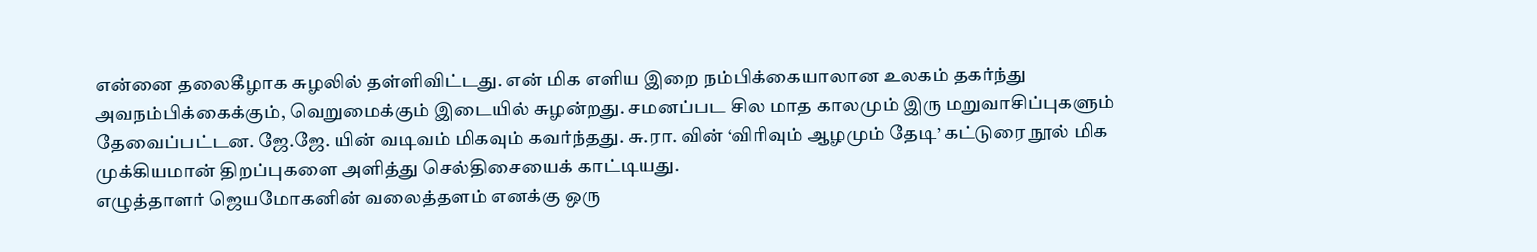என்னை தலைகீழாக சுழலில் தள்ளிவிட்டது. என் மிக எளிய இறை நம்பிக்கையாலான உலகம் தகர்ந்து அவநம்பிக்கைக்கும், வெறுமைக்கும் இடையில் சுழன்றது. சமனப்பட சில மாத காலமும் இரு மறுவாசிப்புகளும் தேவைப்பட்டன. ஜே.ஜே. யின் வடிவம் மிகவும் கவர்ந்தது. சு.ரா. வின் ‘விரிவும் ஆழமும் தேடி’ கட்டுரை நூல் மிக முக்கியமான் திறப்புகளை அளித்து செல்திசையைக் காட்டியது.
எழுத்தாளர் ஜெயமோகனின் வலைத்தளம் எனக்கு ஒரு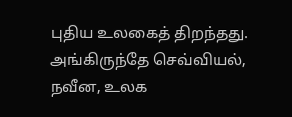புதிய உலகைத் திறந்தது. அங்கிருந்தே செவ்வியல், நவீன, உலக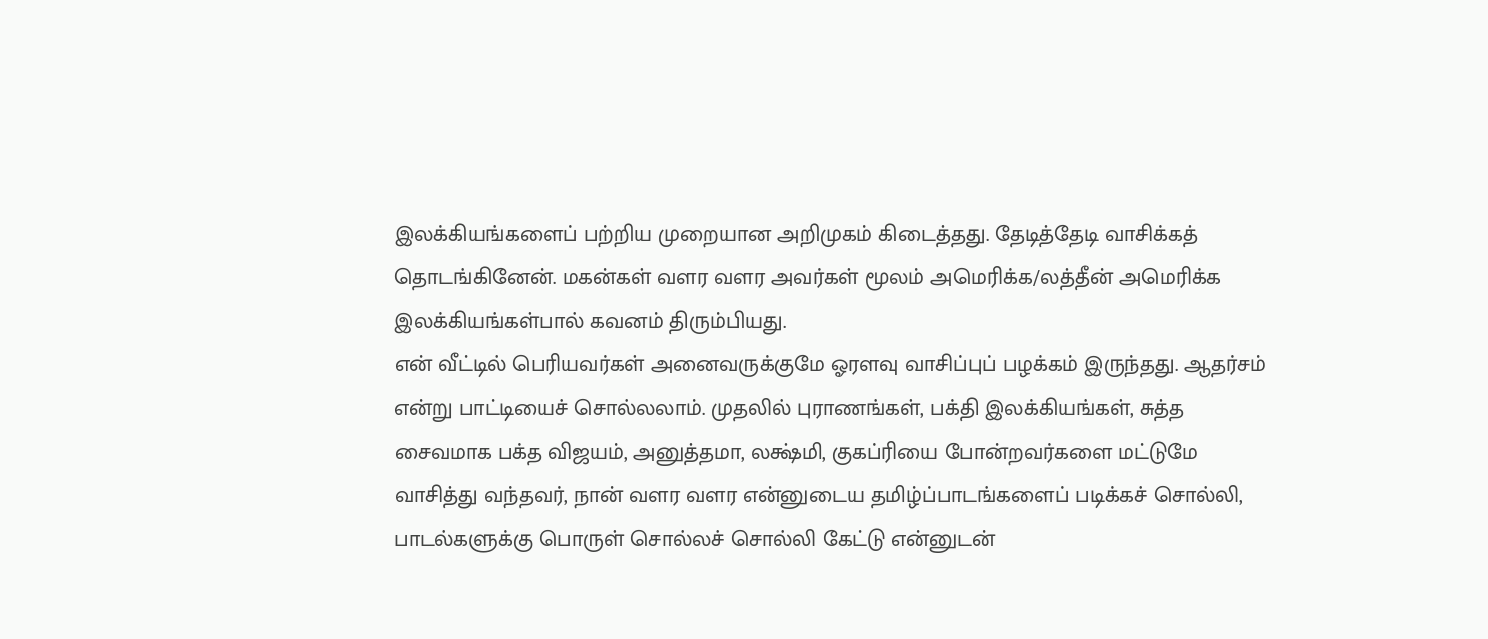இலக்கியங்களைப் பற்றிய முறையான அறிமுகம் கிடைத்தது. தேடித்தேடி வாசிக்கத் தொடங்கினேன். மகன்கள் வளர வளர அவர்கள் மூலம் அமெரிக்க/லத்தீன் அமெரிக்க இலக்கியங்கள்பால் கவனம் திரும்பியது.
என் வீட்டில் பெரியவர்கள் அனைவருக்குமே ஓரளவு வாசிப்புப் பழக்கம் இருந்தது. ஆதர்சம் என்று பாட்டியைச் சொல்லலாம். முதலில் புராணங்கள், பக்தி இலக்கியங்கள், சுத்த சைவமாக பக்த விஜயம், அனுத்தமா, லக்ஷ்மி, குகப்ரியை போன்றவர்களை மட்டுமே வாசித்து வந்தவர், நான் வளர வளர என்னுடைய தமிழ்ப்பாடங்களைப் படிக்கச் சொல்லி, பாடல்களுக்கு பொருள் சொல்லச் சொல்லி கேட்டு என்னுடன்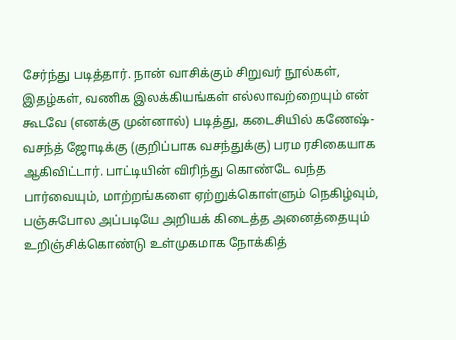சேர்ந்து படித்தார். நான் வாசிக்கும் சிறுவர் நூல்கள், இதழ்கள், வணிக இலக்கியங்கள் எல்லாவற்றையும் என் கூடவே (எனக்கு முன்னால்) படித்து, கடைசியில் கணேஷ்-வசந்த் ஜோடிக்கு (குறிப்பாக வசந்துக்கு) பரம ரசிகையாக ஆகிவிட்டார். பாட்டியின் விரிந்து கொண்டே வந்த பார்வையும், மாற்றங்களை ஏற்றுக்கொள்ளும் நெகிழ்வும், பஞ்சுபோல அப்படியே அறியக் கிடைத்த அனைத்தையும் உறிஞ்சிக்கொண்டு உள்முகமாக நோக்கித்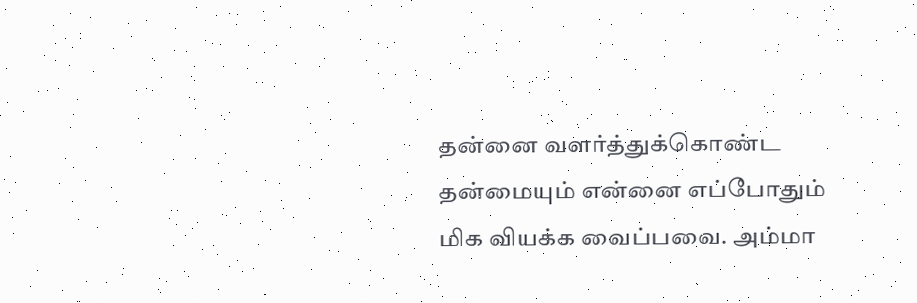தன்னை வளர்த்துக்கொண்ட தன்மையும் என்னை எப்போதும் மிக வியக்க வைப்பவை. அம்மா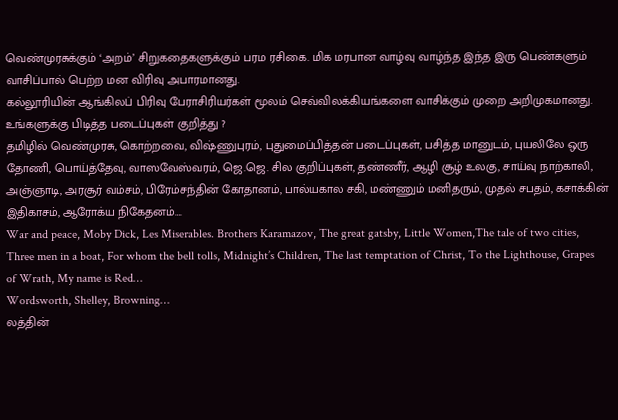வெண்முரசுக்கும் ‘அறம்’ சிறுகதைகளுக்கும் பரம ரசிகை. மிக மரபான வாழ்வு வாழ்ந்த இந்த இரு பெண்களும் வாசிப்பால் பெற்ற மன விரிவு அபாரமானது.
கல்லூரியின் ஆங்கிலப் பிரிவு பேராசிரியர்கள் மூலம் செவ்விலக்கியங்களை வாசிக்கும் முறை அறிமுகமானது.
உங்களுக்கு பிடித்த படைப்புகள் குறித்து ?
தமிழில் வெண்முரசு, கொற்றவை, விஷ்ணுபுரம், புதுமைப்பித்தன் படைப்புகள், பசித்த மானுடம், புயலிலே ஒரு தோணி, பொய்த்தேவு, வாஸவேஸ்வரம், ஜெ.ஜெ. சில குறிப்புகள், தண்ணீர், ஆழி சூழ் உலகு, சாய்வு நாற்காலி, அஞ்ஞாடி, அரசூர் வம்சம், பிரேம்சந்தின் கோதானம், பால்யகால சகி, மண்ணும் மனிதரும், முதல் சபதம், கசாக்கின் இதிகாசம், ஆரோக்ய நிகேதனம்….
War and peace, Moby Dick, Les Miserables. Brothers Karamazov, The great gatsby, Little Women,The tale of two cities, Three men in a boat, For whom the bell tolls, Midnight’s Children, The last temptation of Christ, To the Lighthouse, Grapes of Wrath, My name is Red…
Wordsworth, Shelley, Browning…
லத்தின்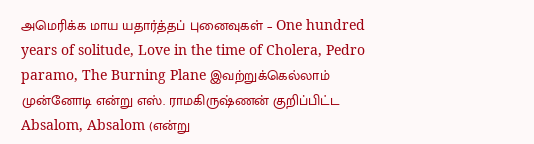அமெரிக்க மாய யதார்த்தப் புனைவுகள் – One hundred years of solitude, Love in the time of Cholera, Pedro paramo, The Burning Plane இவற்றுக்கெல்லாம் முன்னோடி என்று எஸ். ராமகிருஷ்ணன் குறிப்பிட்ட Absalom, Absalom (என்று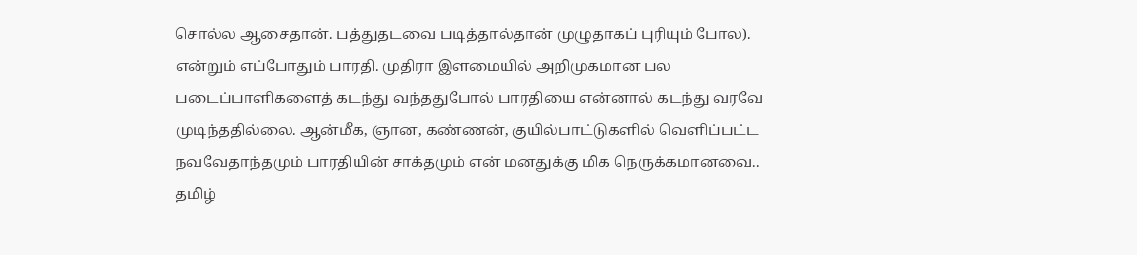சொல்ல ஆசைதான். பத்துதடவை படித்தால்தான் முழுதாகப் புரியும் போல).
என்றும் எப்போதும் பாரதி. முதிரா இளமையில் அறிமுகமான பல படைப்பாளிகளைத் கடந்து வந்ததுபோல் பாரதியை என்னால் கடந்து வரவே முடிந்ததில்லை. ஆன்மீக, ஞான, கண்ணன், குயில்பாட்டுகளில் வெளிப்பட்ட நவவேதாந்தமும் பாரதியின் சாக்தமும் என் மனதுக்கு மிக நெருக்கமானவை..
தமிழ்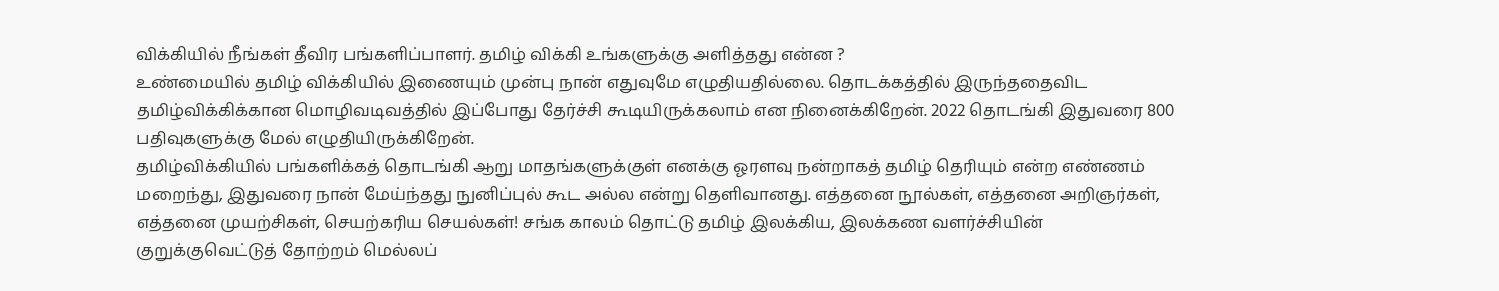விக்கியில் நீங்கள் தீவிர பங்களிப்பாளர். தமிழ் விக்கி உங்களுக்கு அளித்தது என்ன ?
உண்மையில் தமிழ் விக்கியில் இணையும் முன்பு நான் எதுவுமே எழுதியதில்லை. தொடக்கத்தில் இருந்ததைவிட தமிழ்விக்கிக்கான மொழிவடிவத்தில் இப்போது தேர்ச்சி கூடியிருக்கலாம் என நினைக்கிறேன். 2022 தொடங்கி இதுவரை 800 பதிவுகளுக்கு மேல் எழுதியிருக்கிறேன்.
தமிழ்விக்கியில் பங்களிக்கத் தொடங்கி ஆறு மாதங்களுக்குள் எனக்கு ஓரளவு நன்றாகத் தமிழ் தெரியும் என்ற எண்ணம் மறைந்து, இதுவரை நான் மேய்ந்தது நுனிப்புல் கூட அல்ல என்று தெளிவானது. எத்தனை நூல்கள், எத்தனை அறிஞர்கள், எத்தனை முயற்சிகள், செயற்கரிய செயல்கள்! சங்க காலம் தொட்டு தமிழ் இலக்கிய, இலக்கண வளர்ச்சியின் குறுக்குவெட்டுத் தோற்றம் மெல்லப்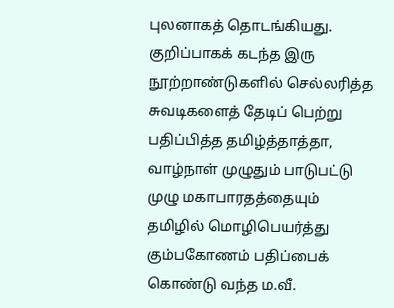புலனாகத் தொடங்கியது. குறிப்பாகக் கடந்த இரு நூற்றாண்டுகளில் செல்லரித்த சுவடிகளைத் தேடிப் பெற்று பதிப்பித்த தமிழ்த்தாத்தா, வாழ்நாள் முழுதும் பாடுபட்டு முழு மகாபாரதத்தையும் தமிழில் மொழிபெயர்த்து கும்பகோணம் பதிப்பைக் கொண்டு வந்த ம.வீ.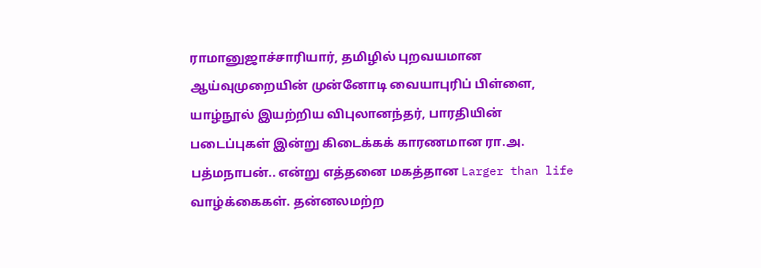ராமானுஜாச்சாரியார், தமிழில் புறவயமான ஆய்வுமுறையின் முன்னோடி வையாபுரிப் பிள்ளை, யாழ்நூல் இயற்றிய விபுலானந்தர், பாரதியின் படைப்புகள் இன்று கிடைக்கக் காரணமான ரா.அ. பத்மநாபன்.. என்று எத்தனை மகத்தான Larger than life வாழ்க்கைகள். தன்னலமற்ற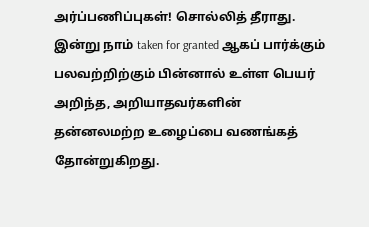அர்ப்பணிப்புகள்! சொல்லித் தீராது. இன்று நாம் taken for granted ஆகப் பார்க்கும் பலவற்றிற்கும் பின்னால் உள்ள பெயர் அறிந்த, அறியாதவர்களின் தன்னலமற்ற உழைப்பை வணங்கத் தோன்றுகிறது.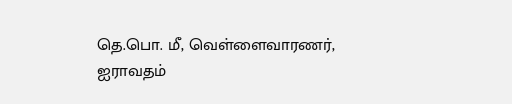தெ.பொ. மீ, வெள்ளைவாரணர், ஐராவதம்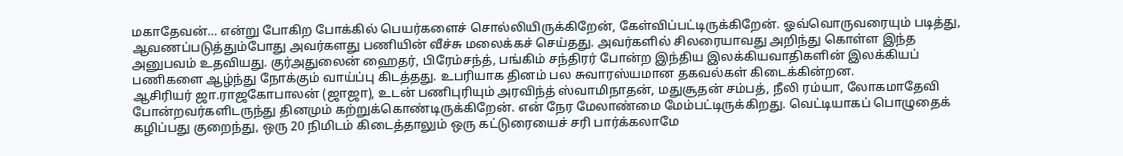மகாதேவன்… என்று போகிற போக்கில் பெயர்களைச் சொல்லியிருக்கிறேன், கேள்விப்பட்டிருக்கிறேன். ஓவ்வொருவரையும் படித்து, ஆவணப்படுத்தும்போது அவர்களது பணியின் வீச்சு மலைக்கச் செய்தது. அவர்களில் சிலரையாவது அறிந்து கொள்ள இந்த அனுபவம் உதவியது. குர்அதுலைன் ஹைதர், பிரேம்சந்த், பங்கிம் சந்திரர் போன்ற இந்திய இலக்கியவாதிகளின் இலக்கியப் பணிகளை ஆழ்ந்து நோக்கும் வாய்ப்பு கிடத்தது. உபரியாக தினம் பல சுவாரஸ்யமான தகவல்கள் கிடைக்கின்றன.
ஆசிரியர் ஜா.ராஜகோபாலன் (ஜாஜா), உடன் பணிபுரியும் அரவிந்த் ஸ்வாமிநாதன், மதுசூதன் சம்பத், நீலி ரம்யா, லோகமாதேவி போன்றவர்களிடருந்து தினமும் கற்றுக்கொண்டிருக்கிறேன். என் நேர மேலாண்மை மேம்பட்டிருக்கிறது. வெட்டியாகப் பொழுதைக் கழிப்பது குறைந்து, ஒரு 20 நிமிடம் கிடைத்தாலும் ஒரு கட்டுரையைச் சரி பார்க்கலாமே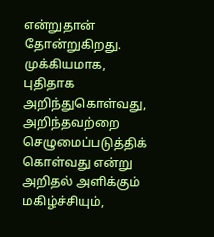என்றுதான் தோன்றுகிறது.
முக்கியமாக, புதிதாக அறிந்துகொள்வது, அறிந்தவற்றை செழுமைப்படுத்திக் கொள்வது என்று அறிதல் அளிக்கும் மகிழ்ச்சியும்,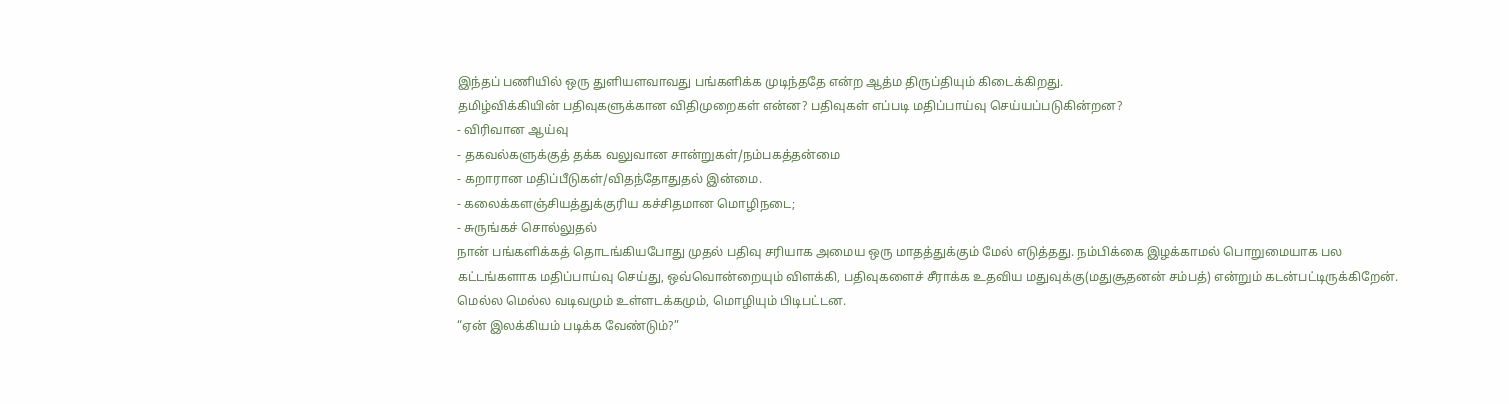இந்தப் பணியில் ஒரு துளியளவாவது பங்களிக்க முடிந்ததே என்ற ஆத்ம திருப்தியும் கிடைக்கிறது.
தமிழ்விக்கியின் பதிவுகளுக்கான விதிமுறைகள் என்ன? பதிவுகள் எப்படி மதிப்பாய்வு செய்யப்படுகின்றன?
- விரிவான ஆய்வு
- தகவல்களுக்குத் தக்க வலுவான சான்றுகள்/நம்பகத்தன்மை
- கறாரான மதிப்பீடுகள்/விதந்தோதுதல் இன்மை.
- கலைக்களஞ்சியத்துக்குரிய கச்சிதமான மொழிநடை;
- சுருங்கச் சொல்லுதல்
நான் பங்களிக்கத் தொடங்கியபோது முதல் பதிவு சரியாக அமைய ஒரு மாதத்துக்கும் மேல் எடுத்தது. நம்பிக்கை இழக்காமல் பொறுமையாக பல கட்டங்களாக மதிப்பாய்வு செய்து, ஒவ்வொன்றையும் விளக்கி, பதிவுகளைச் சீராக்க உதவிய மதுவுக்கு(மதுசூதனன் சம்பத்) என்றும் கடன்பட்டிருக்கிறேன். மெல்ல மெல்ல வடிவமும் உள்ளடக்கமும், மொழியும் பிடிபட்டன.
“ஏன் இலக்கியம் படிக்க வேண்டும்?”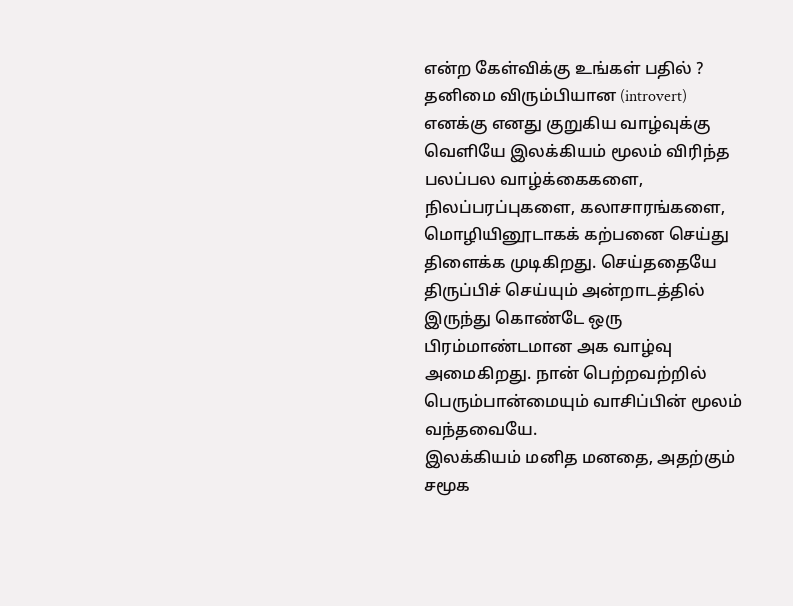என்ற கேள்விக்கு உங்கள் பதில் ?
தனிமை விரும்பியான (introvert) எனக்கு எனது குறுகிய வாழ்வுக்கு வெளியே இலக்கியம் மூலம் விரிந்த பலப்பல வாழ்க்கைகளை, நிலப்பரப்புகளை, கலாசாரங்களை, மொழியினூடாகக் கற்பனை செய்து திளைக்க முடிகிறது. செய்ததையே திருப்பிச் செய்யும் அன்றாடத்தில் இருந்து கொண்டே ஒரு பிரம்மாண்டமான அக வாழ்வு அமைகிறது. நான் பெற்றவற்றில் பெரும்பான்மையும் வாசிப்பின் மூலம் வந்தவையே.
இலக்கியம் மனித மனதை, அதற்கும் சமூக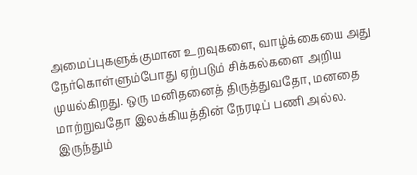அமைப்புகளுக்குமான உறவுகளை, வாழ்க்கையை அது நேர்கொள்ளும்போது ஏற்படும் சிக்கல்களை அறிய முயல்கிறது. ஒரு மனிதனைத் திருத்துவதோ, மனதை மாற்றுவதோ இலக்கியத்தின் நேரடிப் பணி அல்ல. இருந்தும்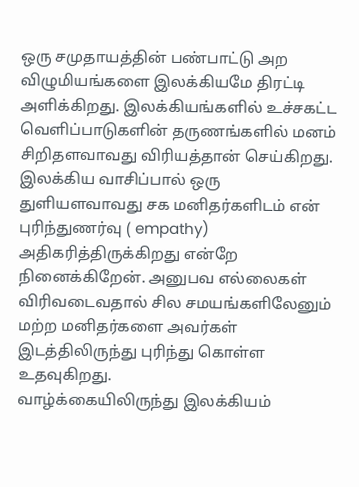ஒரு சமுதாயத்தின் பண்பாட்டு அற விழுமியங்களை இலக்கியமே திரட்டி அளிக்கிறது. இலக்கியங்களில் உச்சகட்ட வெளிப்பாடுகளின் தருணங்களில் மனம் சிறிதளவாவது விரியத்தான் செய்கிறது. இலக்கிய வாசிப்பால் ஒரு துளியளவாவது சக மனிதர்களிடம் என் புரிந்துணர்வு ( empathy) அதிகரித்திருக்கிறது என்றே நினைக்கிறேன். அனுபவ எல்லைகள் விரிவடைவதால் சில சமயங்களிலேனும் மற்ற மனிதர்களை அவர்கள் இடத்திலிருந்து புரிந்து கொள்ள உதவுகிறது.
வாழ்க்கையிலிருந்து இலக்கியம்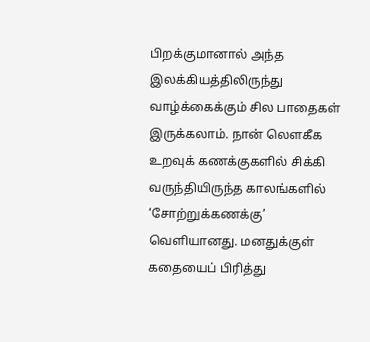பிறக்குமானால் அந்த இலக்கியத்திலிருந்து வாழ்க்கைக்கும் சில பாதைகள் இருக்கலாம். நான் லௌகீக உறவுக் கணக்குகளில் சிக்கி வருந்தியிருந்த காலங்களில் ‘சோற்றுக்கணக்கு’ வெளியானது. மனதுக்குள் கதையைப் பிரித்து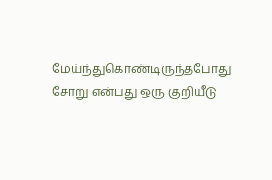மேய்ந்துகொண்டிருந்தபோது சோறு என்பது ஒரு குறியீடு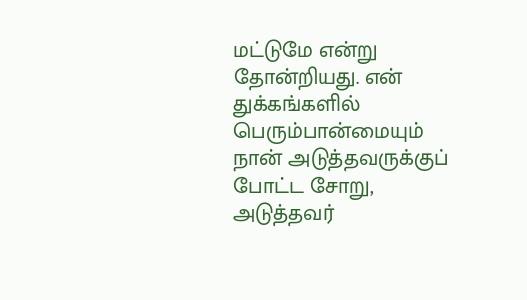மட்டுமே என்று தோன்றியது. என் துக்கங்களில் பெரும்பான்மையும் நான் அடுத்தவருக்குப் போட்ட சோறு, அடுத்தவர்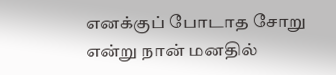எனக்குப் போடாத சோறு என்று நான் மனதில்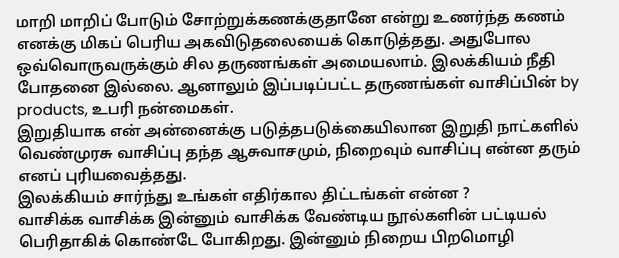மாறி மாறிப் போடும் சோற்றுக்கணக்குதானே என்று உணர்ந்த கணம் எனக்கு மிகப் பெரிய அகவிடுதலையைக் கொடுத்தது. அதுபோல ஒவ்வொருவருக்கும் சில தருணங்கள் அமையலாம். இலக்கியம் நீதி போதனை இல்லை. ஆனாலும் இப்படிப்பட்ட தருணங்கள் வாசிப்பின் by products, உபரி நன்மைகள்.
இறுதியாக என் அன்னைக்கு படுத்தபடுக்கையிலான இறுதி நாட்களில் வெண்முரசு வாசிப்பு தந்த ஆசுவாசமும், நிறைவும் வாசிப்பு என்ன தரும் எனப் புரியவைத்தது.
இலக்கியம் சார்ந்து உங்கள் எதிர்கால திட்டங்கள் என்ன ?
வாசிக்க வாசிக்க இன்னும் வாசிக்க வேண்டிய நூல்களின் பட்டியல் பெரிதாகிக் கொண்டே போகிறது. இன்னும் நிறைய பிறமொழி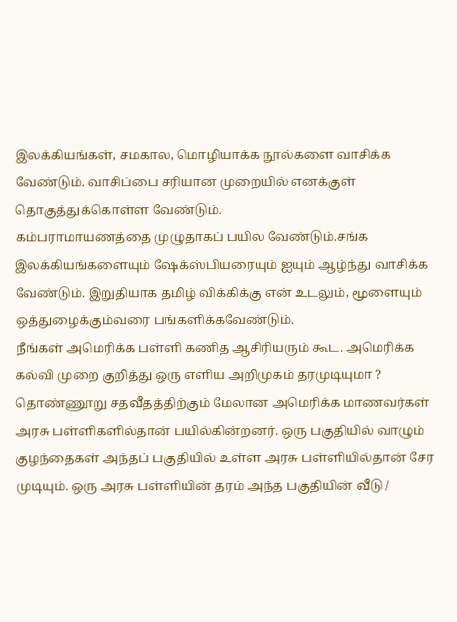இலக்கியங்கள், சமகால, மொழியாக்க நூல்களை வாசிக்க வேண்டும். வாசிப்பை சரியான முறையில் எனக்குள் தொகுத்துக்கொள்ள வேண்டும்.
கம்பராமாயணத்தை முழுதாகப் பயில வேண்டும்.சங்க இலக்கியங்களையும் ஷேக்ஸ்பியரையும் ஐயும் ஆழ்ந்து வாசிக்க வேண்டும். இறுதியாக தமிழ் விக்கிக்கு என் உடலும், மூளையும் ஒத்துழைக்கும்வரை பங்களிக்கவேண்டும்.
நீங்கள் அமெரிக்க பள்ளி கணித ஆசிரியரும் கூட. அமெரிக்க கல்வி முறை குறித்து ஒரு எளிய அறிமுகம் தரமுடியுமா ?
தொண்ணூறு சதவீதத்திற்கும் மேலான அமெரிக்க மாணவர்கள் அரசு பள்ளிகளில்தான் பயில்கின்றனர். ஒரு பகுதியில் வாழும் குழந்தைகள் அந்தப் பகுதியில் உள்ள அரசு பள்ளியில்தான் சேர முடியும். ஒரு அரசு பள்ளியின் தரம் அந்த பகுதியின் வீடு /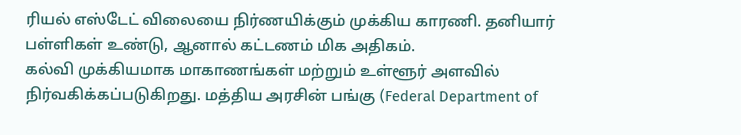ரியல் எஸ்டேட் விலையை நிர்ணயிக்கும் முக்கிய காரணி. தனியார் பள்ளிகள் உண்டு, ஆனால் கட்டணம் மிக அதிகம்.
கல்வி முக்கியமாக மாகாணங்கள் மற்றும் உள்ளூர் அளவில் நிர்வகிக்கப்படுகிறது. மத்திய அரசின் பங்கு (Federal Department of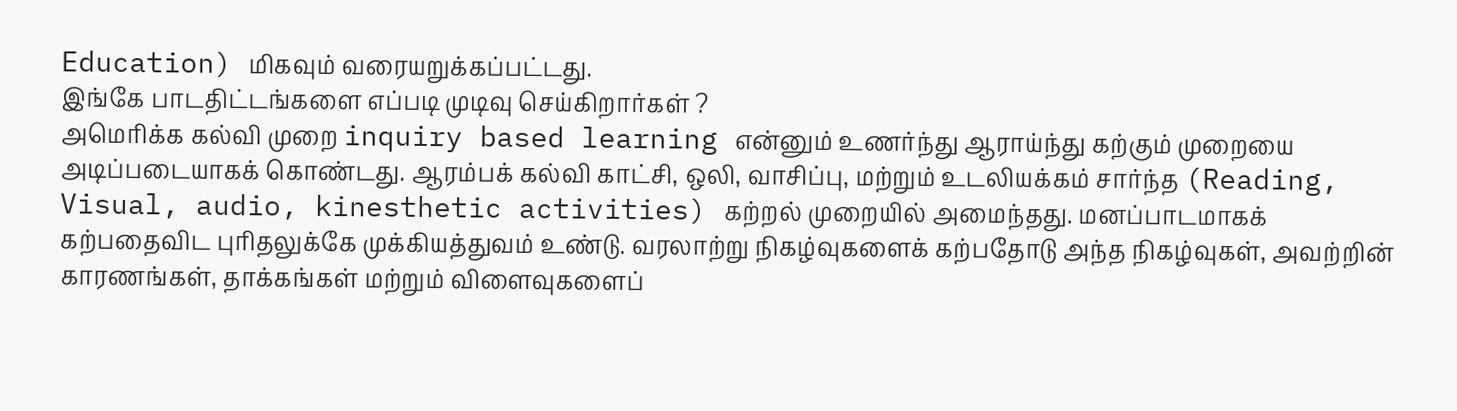Education) மிகவும் வரையறுக்கப்பட்டது.
இங்கே பாடதிட்டங்களை எப்படி முடிவு செய்கிறார்கள் ?
அமெரிக்க கல்வி முறை inquiry based learning என்னும் உணர்ந்து ஆராய்ந்து கற்கும் முறையை அடிப்படையாகக் கொண்டது. ஆரம்பக் கல்வி காட்சி, ஒலி, வாசிப்பு, மற்றும் உடலியக்கம் சார்ந்த (Reading, Visual, audio, kinesthetic activities) கற்றல் முறையில் அமைந்தது. மனப்பாடமாகக் கற்பதைவிட புரிதலுக்கே முக்கியத்துவம் உண்டு. வரலாற்று நிகழ்வுகளைக் கற்பதோடு அந்த நிகழ்வுகள், அவற்றின் காரணங்கள், தாக்கங்கள் மற்றும் விளைவுகளைப்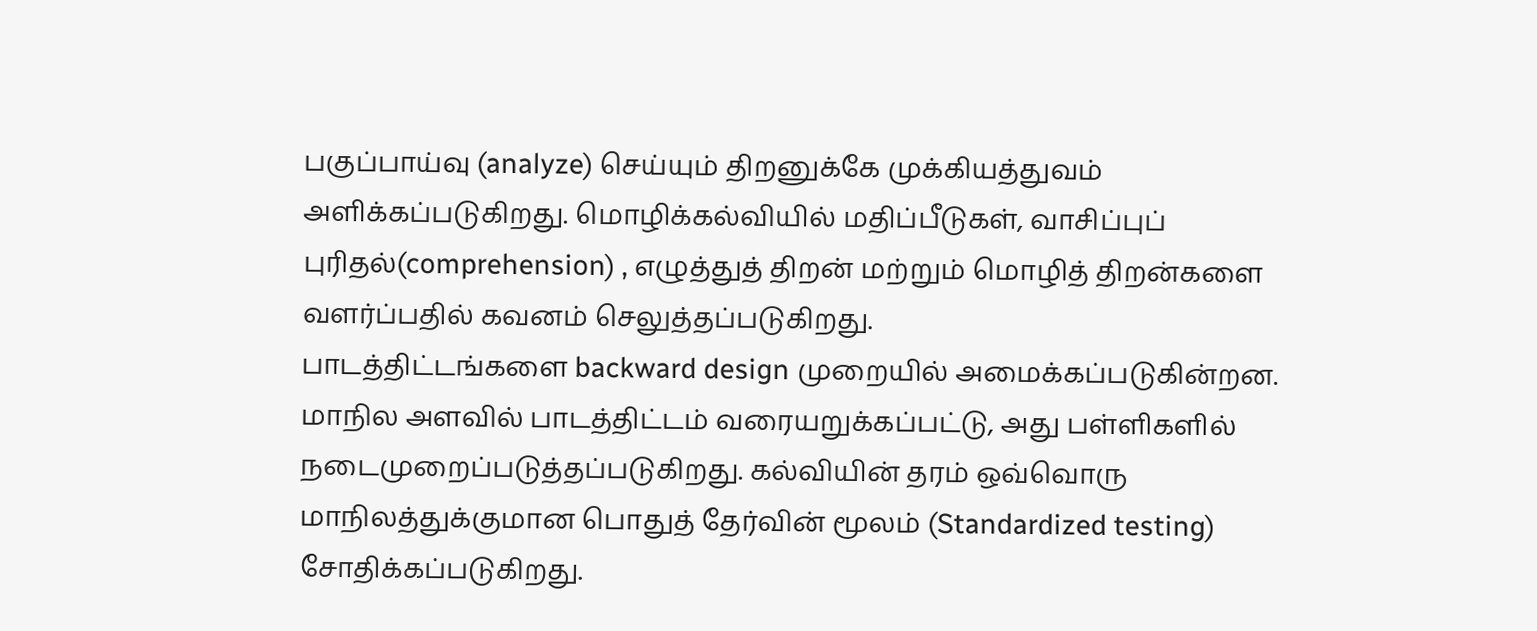பகுப்பாய்வு (analyze) செய்யும் திறனுக்கே முக்கியத்துவம் அளிக்கப்படுகிறது. மொழிக்கல்வியில் மதிப்பீடுகள், வாசிப்புப் புரிதல்(comprehension) , எழுத்துத் திறன் மற்றும் மொழித் திறன்களை வளர்ப்பதில் கவனம் செலுத்தப்படுகிறது.
பாடத்திட்டங்களை backward design முறையில் அமைக்கப்படுகின்றன. மாநில அளவில் பாடத்திட்டம் வரையறுக்கப்பட்டு, அது பள்ளிகளில் நடைமுறைப்படுத்தப்படுகிறது. கல்வியின் தரம் ஒவ்வொரு மாநிலத்துக்குமான பொதுத் தேர்வின் மூலம் (Standardized testing) சோதிக்கப்படுகிறது.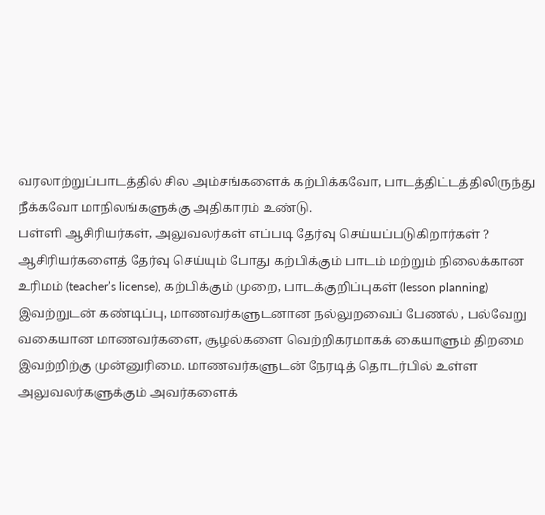வரலாற்றுப்பாடத்தில் சில அம்சங்களைக் கற்பிக்கவோ, பாடத்திட்டத்திலிருந்து நீக்கவோ மாநிலங்களுக்கு அதிகாரம் உண்டு.
பள்ளி ஆசிரியர்கள், அலுவலர்கள் எப்படி தேர்வு செய்யப்படுகிறார்கள் ?
ஆசிரியர்களைத் தேர்வு செய்யும் போது கற்பிக்கும் பாடம் மற்றும் நிலைக்கான உரிமம் (teacher’s license), கற்பிக்கும் முறை, பாடக்குறிப்புகள் (lesson planning) இவற்றுடன் கண்டிப்பு, மாணவர்களுடனான நல்லுறவைப் பேணல் , பல்வேறு வகையான மாணவர்களை, சூழல்களை வெற்றிகரமாகக் கையாளும் திறமை இவற்றிற்கு முன்னுரிமை. மாணவர்களுடன் நேரடித் தொடர்பில் உள்ள அலுவலர்களுக்கும் அவர்களைக்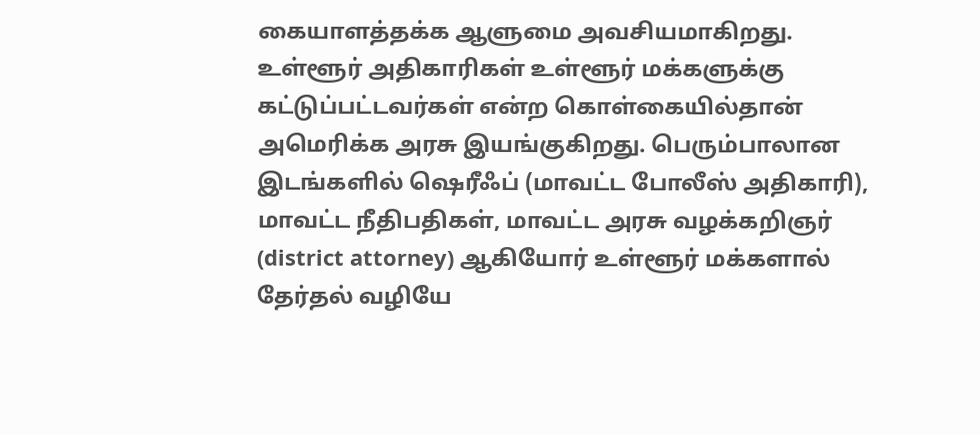கையாளத்தக்க ஆளுமை அவசியமாகிறது.
உள்ளூர் அதிகாரிகள் உள்ளூர் மக்களுக்கு கட்டுப்பட்டவர்கள் என்ற கொள்கையில்தான் அமெரிக்க அரசு இயங்குகிறது. பெரும்பாலான இடங்களில் ஷெரீஃப் (மாவட்ட போலீஸ் அதிகாரி), மாவட்ட நீதிபதிகள், மாவட்ட அரசு வழக்கறிஞர் (district attorney) ஆகியோர் உள்ளூர் மக்களால் தேர்தல் வழியே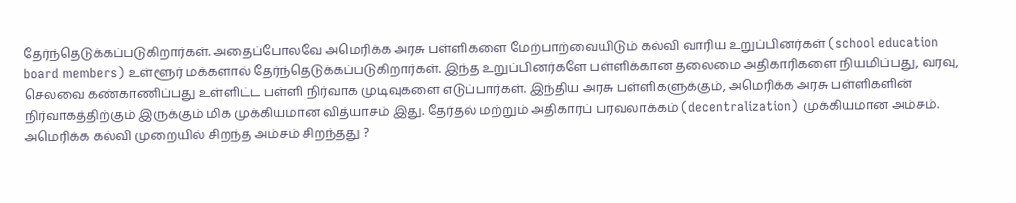தேர்ந்தெடுக்கப்படுகிறார்கள். அதைப்போலவே அமெரிக்க அரசு பள்ளிகளை மேற்பாற்வையிடும் கல்வி வாரிய உறுப்பினர்கள் (school education board members) உள்ளூர் மக்களால் தேர்ந்தெடுக்கப்படுகிறார்கள். இந்த உறுப்பினர்களே பள்ளிக்கான தலைமை அதிகாரிகளை நியமிப்பது, வரவு, செலவை கண்காணிப்பது உள்ளிட்ட பள்ளி நிர்வாக முடிவுகளை எடுப்பார்கள். இந்திய அரசு பள்ளிகளுக்கும், அமெரிக்க அரசு பள்ளிகளின் நிர்வாகத்திற்கும் இருக்கும் மிக முக்கியமான வித்யாசம் இது. தேர்தல் மற்றும் அதிகாரப் பரவலாக்கம் (decentralization) முக்கியமான அம்சம்.
அமெரிக்க கல்வி முறையில் சிறந்த அம்சம் சிறந்தது ?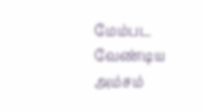மேம்பட வேண்டிய அம்சம்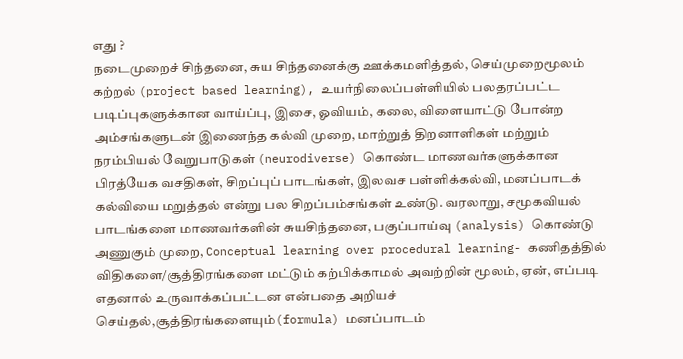எது ?
நடைமுறைச் சிந்தனை, சுய சிந்தனைக்கு ஊக்கமளித்தல், செய்முறைமூலம் கற்றல் (project based learning), உயர்நிலைப்பள்ளியில் பலதரப்பட்ட படிப்புகளுக்கான வாய்ப்பு, இசை, ஓவியம், கலை, விளையாட்டு போன்ற அம்சங்களுடன் இணைந்த கல்வி முறை, மாற்றுத் திறனாளிகள் மற்றும் நரம்பியல் வேறுபாடுகள் (neurodiverse) கொண்ட மாணவர்களுக்கான பிரத்யேக வசதிகள், சிறப்புப் பாடங்கள், இலவச பள்ளிக்கல்வி, மனப்பாடக் கல்வியை மறுத்தல் என்று பல சிறப்பம்சங்கள் உண்டு. வரலாறு, சமூகவியல் பாடங்களை மாணவர்களின் சுயசிந்தனை, பகுப்பாய்வு (analysis) கொண்டு அணுகும் முறை, Conceptual learning over procedural learning- கணிதத்தில் விதிகளை/சூத்திரங்களை மட்டும் கற்பிக்காமல் அவற்றின் மூலம், ஏன், எப்படி எதனால் உருவாக்கப்பட்டன என்பதை அறியச் செய்தல்,சூத்திரங்களையும்(formula) மனப்பாடம்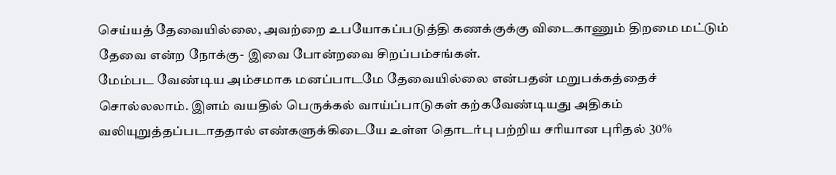செய்யத் தேவையில்லை, அவற்றை உபயோகப்படுத்தி கணக்குக்கு விடைகாணும் திறமை மட்டும் தேவை என்ற நோக்கு- இவை போன்றவை சிறப்பம்சங்கள்.
மேம்பட வேண்டிய அம்சமாக மனப்பாடமே தேவையில்லை என்பதன் மறுபக்கத்தைச் சொல்லலாம். இளம் வயதில் பெருக்கல் வாய்ப்பாடுகள் கற்கவேண்டியது அதிகம் வலியுறுத்தப்படாததால் எண்களுக்கிடையே உள்ள தொடர்பு பற்றிய சரியான புரிதல் 30%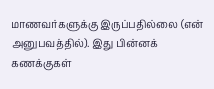மாணவர்களுக்கு இருப்பதில்லை (என் அனுபவத்தில்). இது பின்னக் கணக்குகள்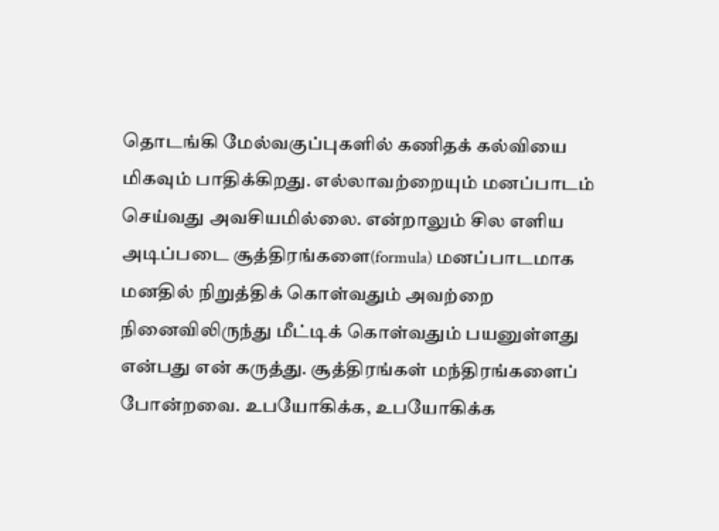தொடங்கி மேல்வகுப்புகளில் கணிதக் கல்வியை மிகவும் பாதிக்கிறது. எல்லாவற்றையும் மனப்பாடம் செய்வது அவசியமில்லை. என்றாலும் சில எளிய அடிப்படை சூத்திரங்களை(formula) மனப்பாடமாக மனதில் நிறுத்திக் கொள்வதும் அவற்றை நினைவிலிருந்து மீட்டிக் கொள்வதும் பயனுள்ளது என்பது என் கருத்து. சூத்திரங்கள் மந்திரங்களைப் போன்றவை. உபயோகிக்க, உபயோகிக்க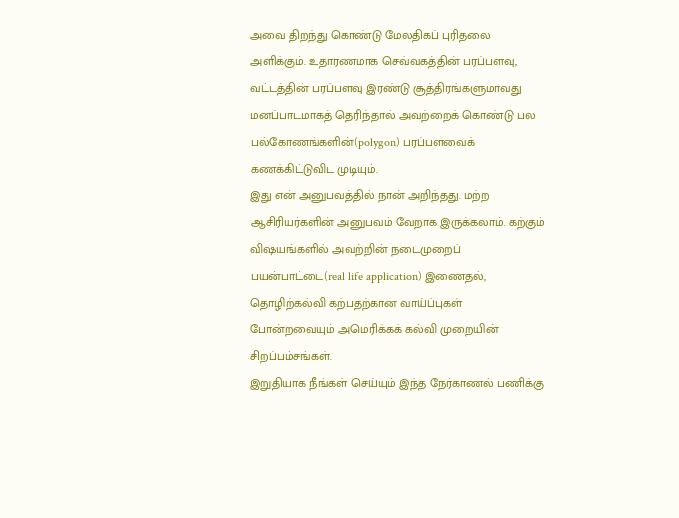அவை திறந்து கொண்டு மேலதிகப் புரிதலை அளிக்கும். உதாரணமாக செவ்வகத்தின் பரப்பளவு, வட்டத்தின் பரப்பளவு இரண்டு சூத்திரங்களுமாவது மனப்பாடமாகத் தெரிந்தால் அவற்றைக் கொண்டு பல பல்கோணங்களின்(polygon) பரப்பளவைக் கணக்கிட்டுவிட முடியும்.
இது என் அனுபவத்தில் நான் அறிந்தது. மற்ற ஆசிரியர்களின் அனுபவம் வேறாக இருக்கலாம். கற்கும் விஷயங்களில் அவற்றின் நடைமுறைப் பயன்பாட்டை(real life application) இணைதல், தொழிற்கல்வி கற்பதற்கான வாய்ப்புகள் போன்றவையும் அமெரிக்கக் கல்வி முறையின் சிறப்பம்சங்கள்.
இறுதியாக நீங்கள் செய்யும் இந்த நேர்காணல் பணிக்கு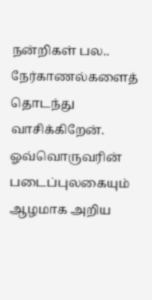நன்றிகள் பல.. நேர்காணல்களைத் தொடந்து வாசிக்கிறேன். ஓவ்வொருவரின் படைப்புலகையும் ஆழமாக அறிய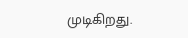முடிகிறது.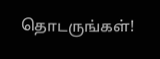தொடருங்கள்!